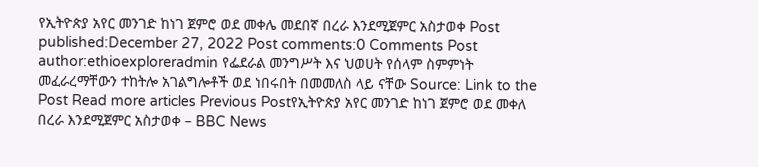የኢትዮጵያ አየር መንገድ ከነገ ጀምሮ ወደ መቀሌ መደበኛ በረራ እንደሚጀምር አስታወቀ Post published:December 27, 2022 Post comments:0 Comments Post author:ethioexploreradmin የፌደራል መንግሥት እና ህወሀት የሰላም ስምምነት መፈራረማቸውን ተከትሎ አገልግሎቶች ወደ ነበሩበት በመመለስ ላይ ናቸው Source: Link to the Post Read more articles Previous Postየኢትዮጵያ አየር መንገድ ከነገ ጀምሮ ወደ መቀለ በረራ እንደሚጀምር አስታወቀ – BBC News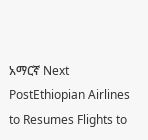አማርኛ Next PostEthiopian Airlines to Resumes Flights to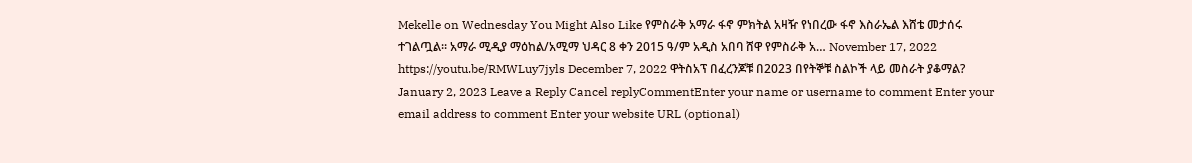Mekelle on Wednesday You Might Also Like የምስራቅ አማራ ፋኖ ምክትል አዛዥ የነበረው ፋኖ እስራኤል እሸቴ መታሰሩ ተገልጧል። አማራ ሚዲያ ማዕከል/አሚማ ህዳር 8 ቀን 2015 ዓ/ም አዲስ አበባ ሸዋ የምስራቅ አ… November 17, 2022 https://youtu.be/RMWLuy7jyls December 7, 2022 ዋትስአፕ በፈረንጆቹ በ2023 በየትኞቹ ስልኮች ላይ መስራት ያቆማል? January 2, 2023 Leave a Reply Cancel replyCommentEnter your name or username to comment Enter your email address to comment Enter your website URL (optional)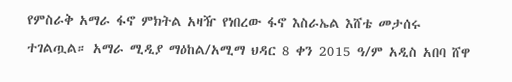የምስራቅ አማራ ፋኖ ምክትል አዛዥ የነበረው ፋኖ እስራኤል እሸቴ መታሰሩ ተገልጧል። አማራ ሚዲያ ማዕከል/አሚማ ህዳር 8 ቀን 2015 ዓ/ም አዲስ አበባ ሸዋ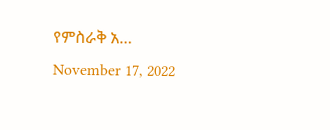የምስራቅ አ… November 17, 2022